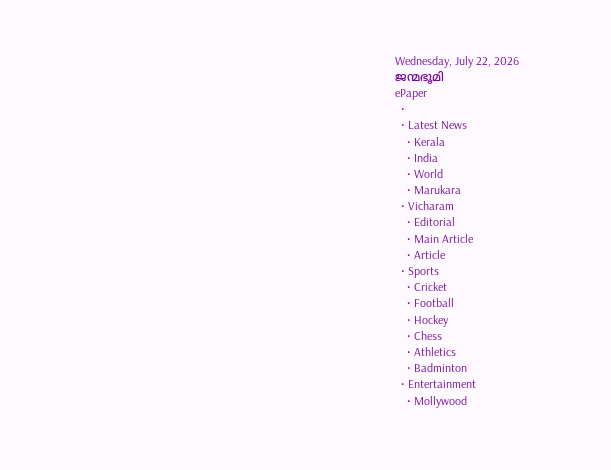Wednesday, July 22, 2026
ജന്മഭൂമി
ePaper
  •
  • Latest News
    • Kerala
    • India
    • World
    • Marukara
  • Vicharam
    • Editorial
    • Main Article
    • Article
  • Sports
    • Cricket
    • Football
    • Hockey
    • Chess
    • Athletics
    • Badminton
  • Entertainment
    • Mollywood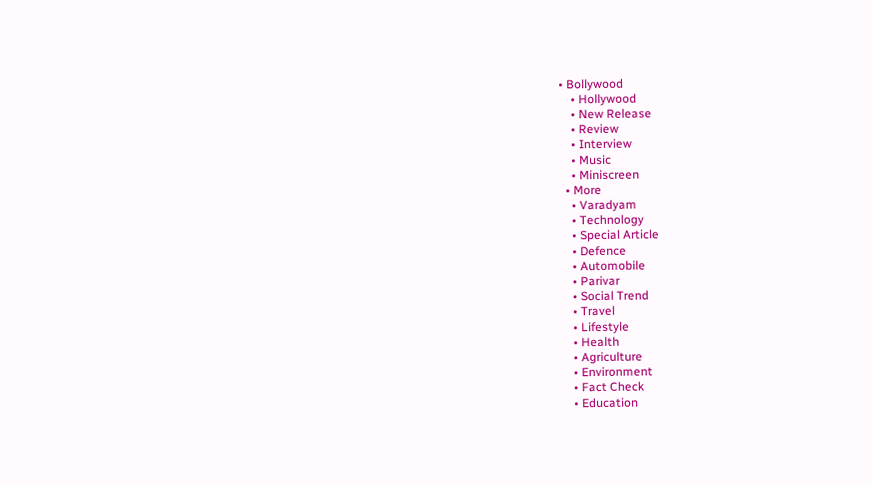• Bollywood
    • Hollywood
    • New Release
    • Review
    • Interview
    • Music
    • Miniscreen
  • More
    • Varadyam
    • Technology
    • Special Article
    • Defence
    • Automobile
    • Parivar
    • Social Trend
    • Travel
    • Lifestyle
    • Health
    • Agriculture
    • Environment
    • Fact Check
    • Education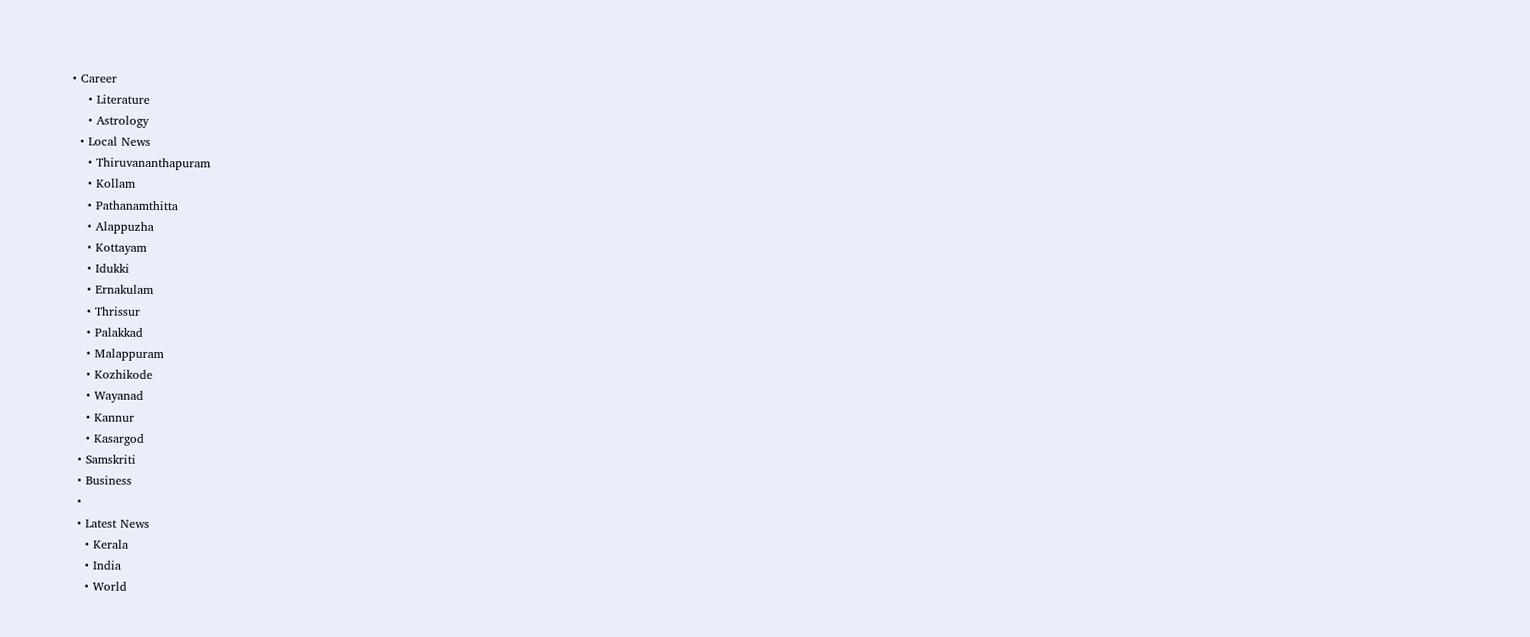• Career
    • Literature
    • Astrology
  • Local News
    • Thiruvananthapuram
    • Kollam
    • Pathanamthitta
    • Alappuzha
    • Kottayam
    • Idukki
    • Ernakulam
    • Thrissur
    • Palakkad
    • Malappuram
    • Kozhikode
    • Wayanad
    • Kannur
    • Kasargod
  • Samskriti
  • Business
  •
  • Latest News
    • Kerala
    • India
    • World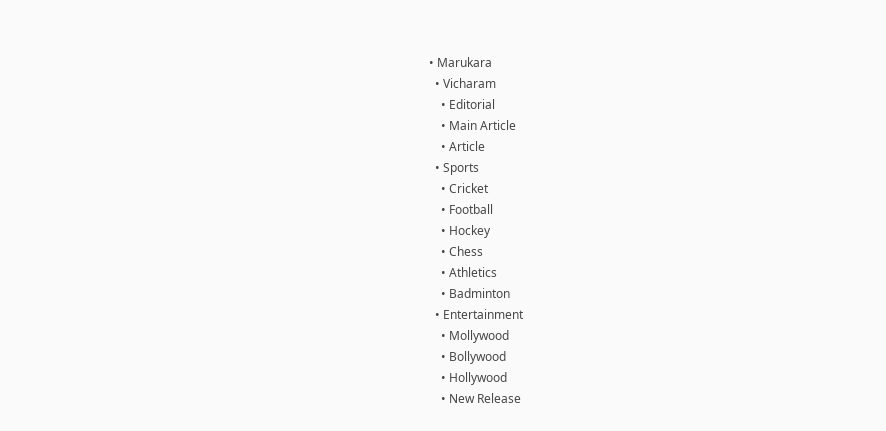• Marukara
  • Vicharam
    • Editorial
    • Main Article
    • Article
  • Sports
    • Cricket
    • Football
    • Hockey
    • Chess
    • Athletics
    • Badminton
  • Entertainment
    • Mollywood
    • Bollywood
    • Hollywood
    • New Release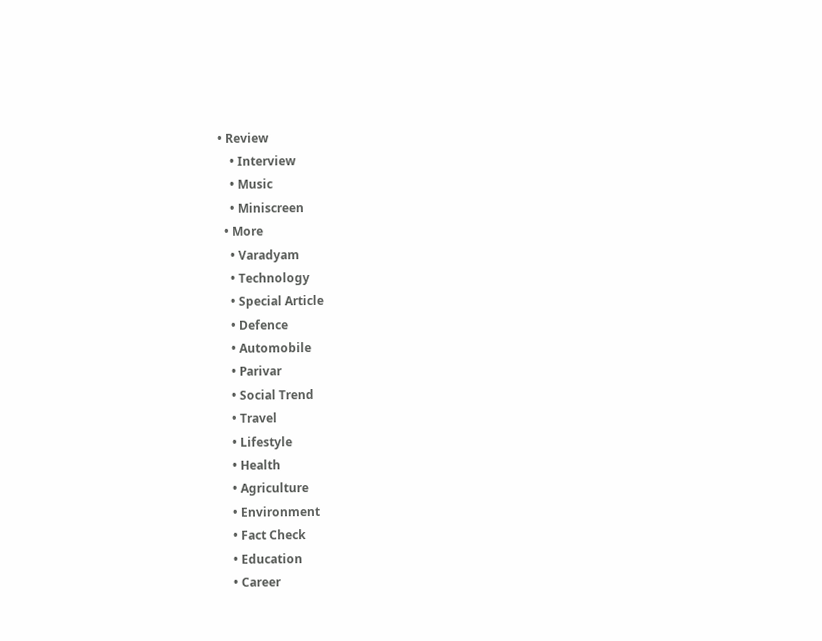• Review
    • Interview
    • Music
    • Miniscreen
  • More
    • Varadyam
    • Technology
    • Special Article
    • Defence
    • Automobile
    • Parivar
    • Social Trend
    • Travel
    • Lifestyle
    • Health
    • Agriculture
    • Environment
    • Fact Check
    • Education
    • Career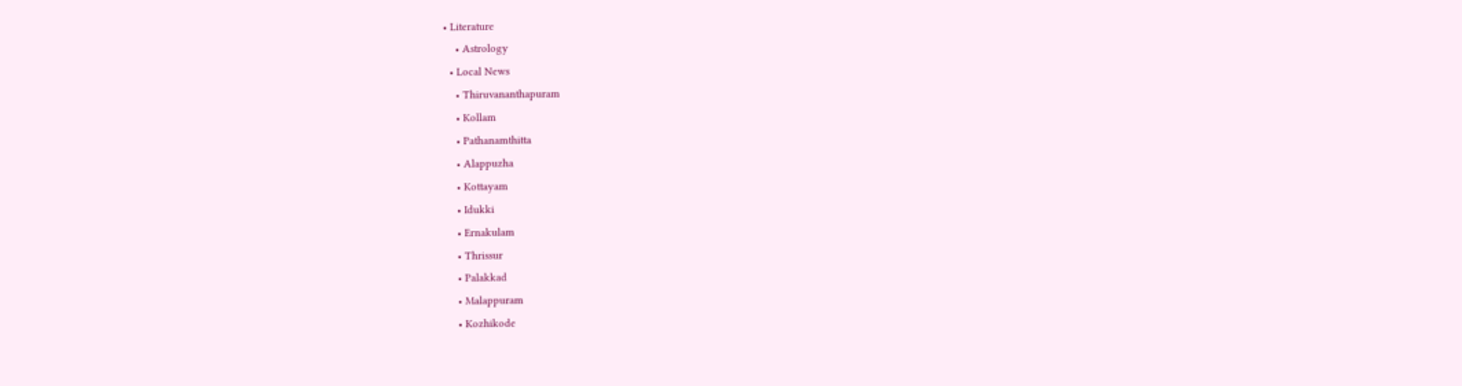• Literature
    • Astrology
  • Local News
    • Thiruvananthapuram
    • Kollam
    • Pathanamthitta
    • Alappuzha
    • Kottayam
    • Idukki
    • Ernakulam
    • Thrissur
    • Palakkad
    • Malappuram
    • Kozhikode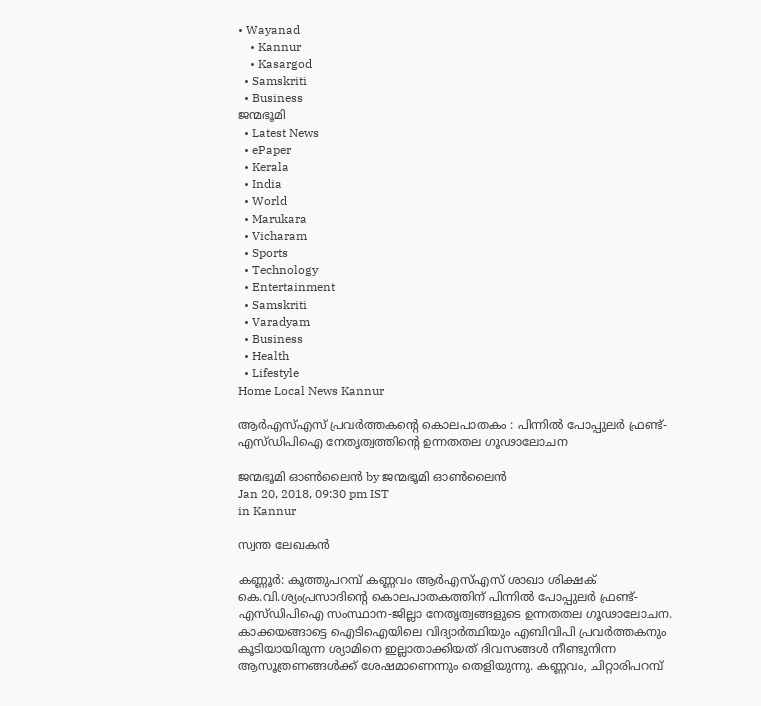• Wayanad
    • Kannur
    • Kasargod
  • Samskriti
  • Business
ജന്മഭൂമി
  • Latest News
  • ePaper
  • Kerala
  • India
  • World
  • Marukara
  • Vicharam
  • Sports
  • Technology
  • Entertainment
  • Samskriti
  • Varadyam
  • Business
  • Health
  • Lifestyle
Home Local News Kannur

ആര്‍എസ്എസ് പ്രവര്‍ത്തകന്റെ കൊലപാതകം : പിന്നില്‍ പോപ്പുലര്‍ ഫ്രണ്ട്-എസ്ഡിപിഐ നേതൃത്വത്തിന്റെ ഉന്നതതല ഗൂഢാലോചന

ജന്മഭൂമി ഓണ്‍ലൈന്‍ by ജന്മഭൂമി ഓണ്‍ലൈന്‍
Jan 20, 2018, 09:30 pm IST
in Kannur

സ്വന്ത ലേഖകന്‍

കണ്ണൂര്‍: കൂത്തുപറമ്പ് കണ്ണവം ആര്‍എസ്എസ് ശാഖാ ശിക്ഷക് കെ.വി.ശ്യംപ്രസാദിന്റെ കൊലപാതകത്തിന് പിന്നില്‍ പോപ്പുലര്‍ ഫ്രണ്ട്-എസ്ഡിപിഐ സംസ്ഥാന-ജില്ലാ നേതൃത്വങ്ങളുടെ ഉന്നതതല ഗൂഢാലോചന. കാക്കയങ്ങാട്ടെ ഐടിഐയിലെ വിദ്യാര്‍ത്ഥിയും എബിവിപി പ്രവര്‍ത്തകനും കൂടിയായിരുന്ന ശ്യാമിനെ ഇല്ലാതാക്കിയത് ദിവസങ്ങള്‍ നീണ്ടുനിന്ന ആസൂത്രണങ്ങള്‍ക്ക് ശേഷമാണെന്നും തെളിയുന്നു. കണ്ണവം, ചിറ്റാരിപറമ്പ്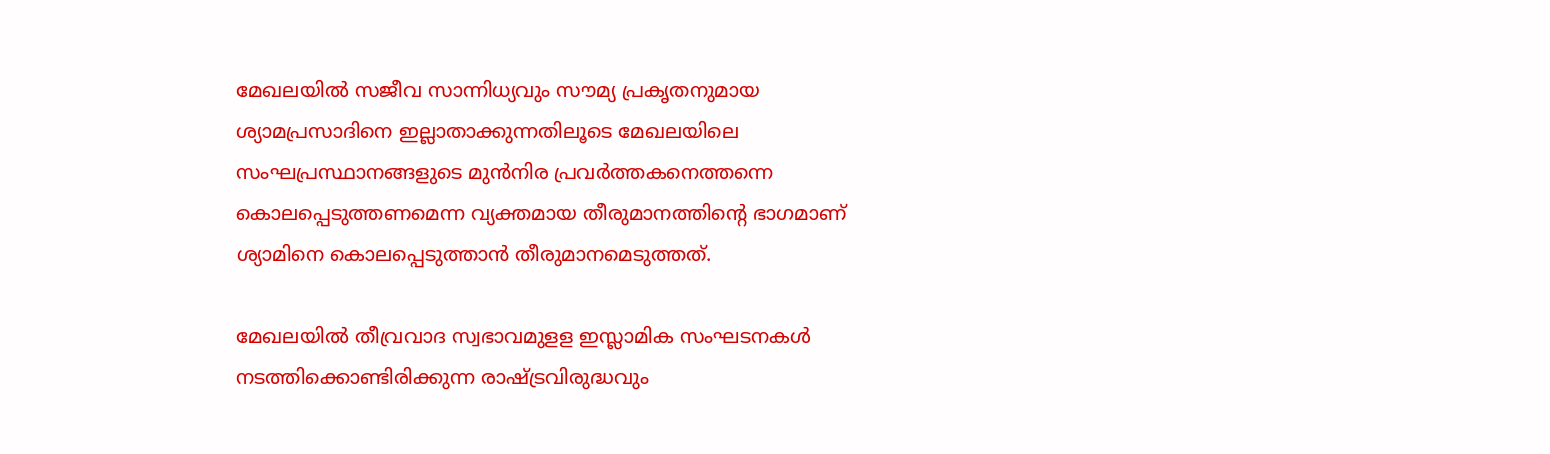മേഖലയില്‍ സജീവ സാന്നിധ്യവും സൗമ്യ പ്രകൃതനുമായ ശ്യാമപ്രസാദിനെ ഇല്ലാതാക്കുന്നതിലൂടെ മേഖലയിലെ സംഘപ്രസ്ഥാനങ്ങളുടെ മുന്‍നിര പ്രവര്‍ത്തകനെത്തന്നെ കൊലപ്പെടുത്തണമെന്ന വ്യക്തമായ തീരുമാനത്തിന്റെ ഭാഗമാണ് ശ്യാമിനെ കൊലപ്പെടുത്താന്‍ തീരുമാനമെടുത്തത്.

മേഖലയില്‍ തീവ്രവാദ സ്വഭാവമുളള ഇസ്ലാമിക സംഘടനകള്‍ നടത്തിക്കൊണ്ടിരിക്കുന്ന രാഷ്‌ട്രവിരുദ്ധവും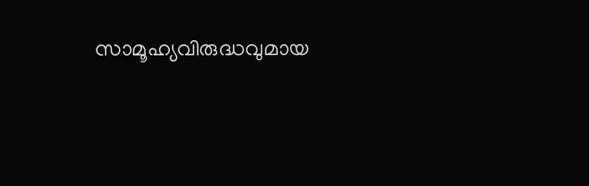സാമൂഹ്യവിരുദ്ധവുമായ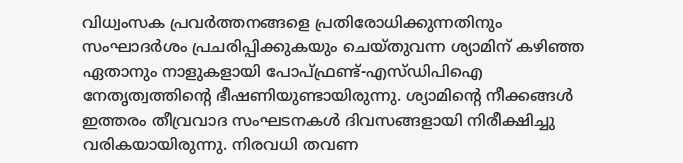വിധ്വംസക പ്രവര്‍ത്തനങ്ങളെ പ്രതിരോധിക്കുന്നതിനും സംഘാദര്‍ശം പ്രചരിപ്പിക്കുകയും ചെയ്തുവന്ന ശ്യാമിന് കഴിഞ്ഞ ഏതാനും നാളുകളായി പോപ്ഫ്രണ്ട്-എസ്ഡിപിഐ നേതൃത്വത്തിന്റെ ഭീഷണിയുണ്ടായിരുന്നു. ശ്യാമിന്റെ നീക്കങ്ങള്‍ ഇത്തരം തീവ്രവാദ സംഘടനകള്‍ ദിവസങ്ങളായി നിരീക്ഷിച്ചു വരികയായിരുന്നു. നിരവധി തവണ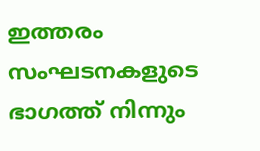ഇത്തരം സംഘടനകളുടെ ഭാഗത്ത് നിന്നും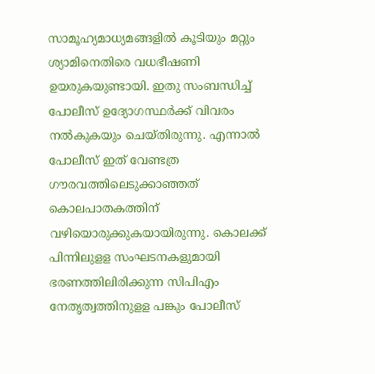സാമൂഹ്യമാധ്യമങ്ങളില്‍ കൂടിയും മറ്റും ശ്യാമിനെതിരെ വധഭീഷണി ഉയരുകയുണ്ടായി. ഇതു സംബന്ധിച്ച് പോലീസ് ഉദ്യോഗസ്ഥര്‍ക്ക് വിവരം നല്‍കുകയും ചെയ്തിരുന്നു. എന്നാല്‍ പോലീസ് ഇത് വേണ്ടത്ര ഗൗരവത്തിലെടുക്കാഞ്ഞത് കൊലപാതകത്തിന് വഴിയൊരുക്കുകയായിരുന്നു. കൊലക്ക് പിന്നിലുളള സംഘടനകളുമായി ഭരണത്തിലിരിക്കുന്ന സിപിഎം നേതൃത്വത്തിനുളള പങ്കും പോലീസ്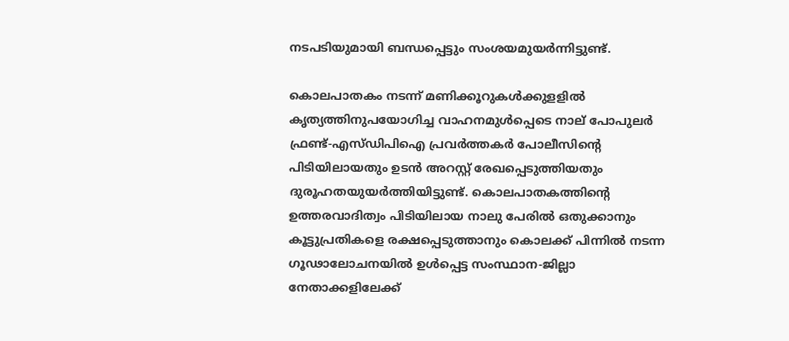നടപടിയുമായി ബന്ധപ്പെട്ടും സംശയമുയര്‍ന്നിട്ടുണ്ട്.

കൊലപാതകം നടന്ന് മണിക്കൂറുകള്‍ക്കുളളില്‍ കൃത്യത്തിനുപയോഗിച്ച വാഹനമുള്‍പ്പെടെ നാല് പോപുലര്‍ ഫ്രണ്ട്-എസ്ഡിപിഐ പ്രവര്‍ത്തകര്‍ പോലീസിന്റെ പിടിയിലായതും ഉടന്‍ അറസ്റ്റ് രേഖപ്പെടുത്തിയതും ദുരൂഹതയുയര്‍ത്തിയിട്ടുണ്ട്. കൊലപാതകത്തിന്റെ ഉത്തരവാദിത്വം പിടിയിലായ നാലു പേരില്‍ ഒതുക്കാനും കൂട്ടുപ്രതികളെ രക്ഷപ്പെടുത്താനും കൊലക്ക് പിന്നില്‍ നടന്ന ഗൂഢാലോചനയില്‍ ഉള്‍പ്പെട്ട സംസ്ഥാന-ജില്ലാ നേതാക്കളിലേക്ക്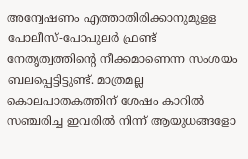അന്വേഷണം എത്താതിരിക്കാനുമുളള പോലീസ്-പോപുലര്‍ ഫ്രണ്ട് നേതൃത്വത്തിന്റെ നീക്കമാണെന്ന സംശയം ബലപ്പെട്ടിട്ടുണ്ട്. മാത്രമല്ല കൊലപാതകത്തിന് ശേഷം കാറില്‍ സഞ്ചരിച്ച ഇവരില്‍ നിന്ന് ആയുധങ്ങളോ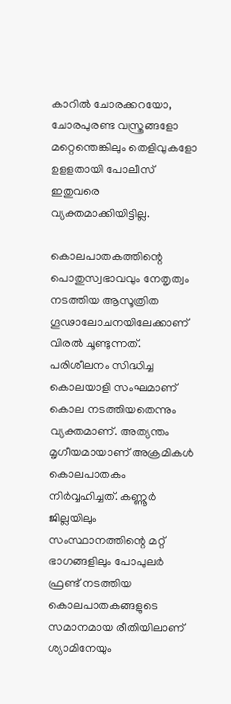കാറില്‍ ചോരക്കറയോ, ചോരപുരണ്ട വസ്ത്രങ്ങളോ മറ്റെന്തെങ്കിലും തെളിവുകളോ ഉളളതായി പോലീസ് ഇതുവരെ വ്യക്തമാക്കിയിട്ടില്ല.

കൊലപാതകത്തിന്റെ പൊതുസ്വഭാവവും നേതൃത്വം നടത്തിയ ആസൂത്രിത ഗൂഢാലോചനയിലേക്കാണ് വിരല്‍ ചൂണ്ടുന്നത്. പരിശീലനം സിദ്ധിച്ച കൊലയാളി സംഘമാണ് കൊല നടത്തിയതെന്നും വ്യക്തമാണ്. അത്യന്തം മൃഗീയമായാണ് അക്രമികള്‍ കൊലപാതകം നിര്‍വ്വഹിച്ചത്. കണ്ണൂര്‍ ജില്ലയിലും സംസ്ഥാനത്തിന്റെ മറ്റ് ഭാഗങ്ങളിലും പോപുലര്‍ ഫ്രണ്ട് നടത്തിയ കൊലപാതകങ്ങളുടെ സമാനമായ രീതിയിലാണ് ശ്യാമിനേയും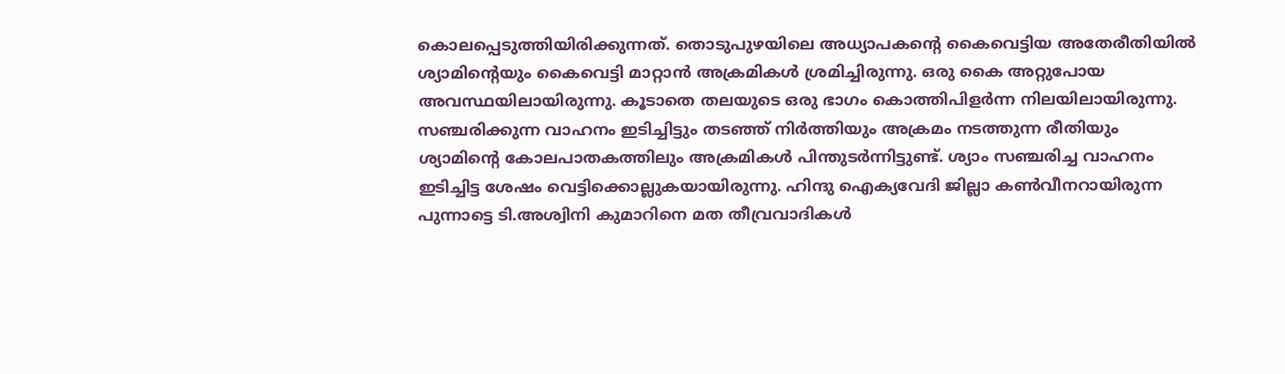കൊലപ്പെടുത്തിയിരിക്കുന്നത്. തൊടുപുഴയിലെ അധ്യാപകന്റെ കൈവെട്ടിയ അതേരീതിയില്‍ ശ്യാമിന്റെയും കൈവെട്ടി മാറ്റാന്‍ അക്രമികള്‍ ശ്രമിച്ചിരുന്നു. ഒരു കൈ അറ്റുപോയ അവസ്ഥയിലായിരുന്നു. കൂടാതെ തലയുടെ ഒരു ഭാഗം കൊത്തിപിളര്‍ന്ന നിലയിലായിരുന്നു. സഞ്ചരിക്കുന്ന വാഹനം ഇടിച്ചിട്ടും തടഞ്ഞ് നിര്‍ത്തിയും അക്രമം നടത്തുന്ന രീതിയും ശ്യാമിന്റെ കോലപാതകത്തിലും അക്രമികള്‍ പിന്തുടര്‍ന്നിട്ടുണ്ട്. ശ്യാം സഞ്ചരിച്ച വാഹനം ഇടിച്ചിട്ട ശേഷം വെട്ടിക്കൊല്ലുകയായിരുന്നു. ഹിന്ദു ഐക്യവേദി ജില്ലാ കണ്‍വീനറായിരുന്ന പുന്നാട്ടെ ടി.അശ്വിനി കുമാറിനെ മത തീവ്രവാദികള്‍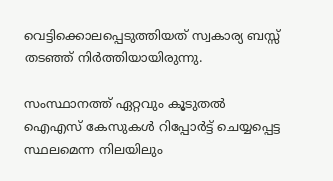വെട്ടിക്കൊലപ്പെടുത്തിയത് സ്വകാര്യ ബസ്സ് തടഞ്ഞ് നിര്‍ത്തിയായിരുന്നു.

സംസ്ഥാനത്ത് ഏറ്റവും കൂടുതല്‍ ഐഎസ് കേസുകള്‍ റിപ്പോര്‍ട്ട് ചെയ്യപ്പെട്ട സ്ഥലമെന്ന നിലയിലും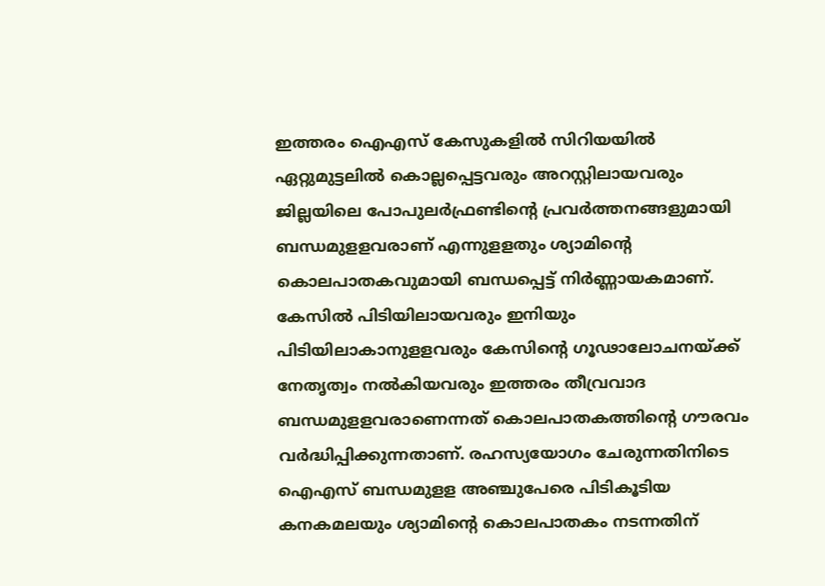ഇത്തരം ഐഎസ് കേസുകളില്‍ സിറിയയില്‍ ഏറ്റുമുട്ടലില്‍ കൊല്ലപ്പെട്ടവരും അറസ്റ്റിലായവരും ജില്ലയിലെ പോപുലര്‍ഫ്രണ്ടിന്റെ പ്രവര്‍ത്തനങ്ങളുമായി ബന്ധമുളളവരാണ് എന്നുളളതും ശ്യാമിന്റെ കൊലപാതകവുമായി ബന്ധപ്പെട്ട് നിര്‍ണ്ണായകമാണ്. കേസില്‍ പിടിയിലായവരും ഇനിയും പിടിയിലാകാനുളളവരും കേസിന്റെ ഗൂഢാലോചനയ്‌ക്ക് നേതൃത്വം നല്‍കിയവരും ഇത്തരം തീവ്രവാദ ബന്ധമുളളവരാണെന്നത് കൊലപാതകത്തിന്റെ ഗൗരവം വര്‍ദ്ധിപ്പിക്കുന്നതാണ്. രഹസ്യയോഗം ചേരുന്നതിനിടെ ഐഎസ് ബന്ധമുളള അഞ്ചുപേരെ പിടികൂടിയ കനകമലയും ശ്യാമിന്റെ കൊലപാതകം നടന്നതിന്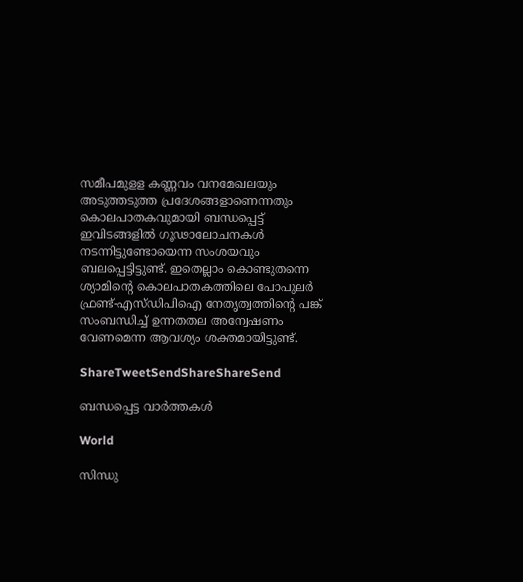സമീപമുളള കണ്ണവം വനമേഖലയും അടുത്തടുത്ത പ്രദേശങ്ങളാണെന്നതും കൊലപാതകവുമായി ബന്ധപ്പെട്ട് ഇവിടങ്ങളില്‍ ഗൂഢാലോചനകള്‍ നടന്നിട്ടുണ്ടോയെന്ന സംശയവും ബലപ്പെട്ടിട്ടുണ്ട്. ഇതെല്ലാം കൊണ്ടുതന്നെ ശ്യാമിന്റെ കൊലപാതകത്തിലെ പോപുലര്‍ ഫ്രണ്ട്-എസ്ഡിപിഐ നേതൃത്വത്തിന്റെ പങ്ക് സംബന്ധിച്ച് ഉന്നതതല അന്വേഷണം വേണമെന്ന ആവശ്യം ശക്തമായിട്ടുണ്ട്.

ShareTweetSendShareShareSend

ബന്ധപ്പെട്ട വാര്‍ത്തകള്‍

World

സിന്ധു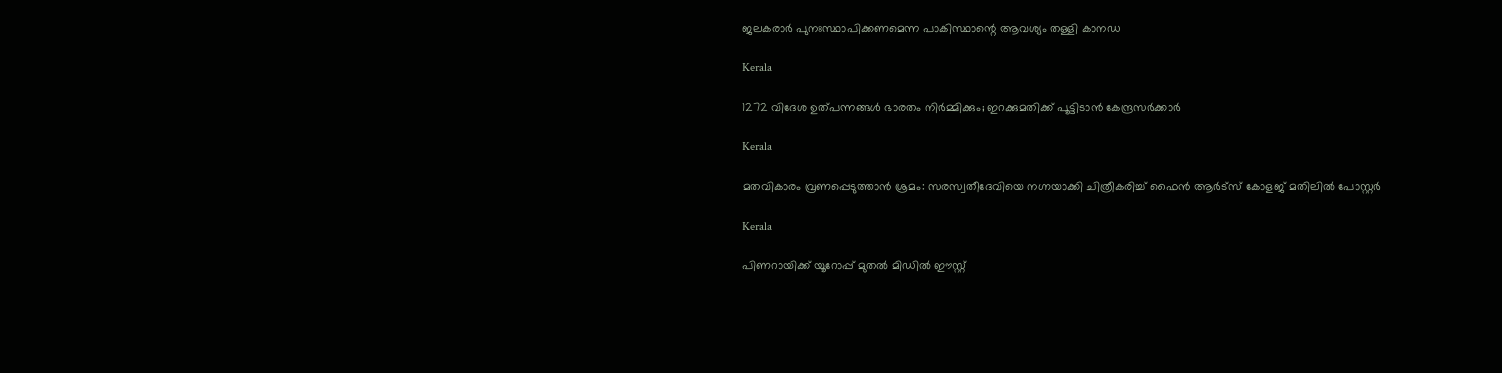ജലകരാര്‍ പുനഃസ്ഥാപിക്കണമെന്ന പാകിസ്ഥാന്റെ ആവശ്യം തള്ളി കാനഡ

Kerala

1272 വിദേശ ഉത്പന്നങ്ങള്‍ ഭാരതം നിര്‍മ്മിക്കും; ഇറക്കുമതിക്ക് പൂട്ടിടാന്‍ കേന്ദ്രസര്‍ക്കാര്‍

Kerala

മതവികാരം വ്രണപ്പെടുത്താന്‍ ശ്രമം: സരസ്വതീദേവിയെ നഗ്നയാക്കി ചിത്രീകരിച്ച് ഫൈന്‍ ആര്‍ട്‌സ് കോളജ് മതിലില്‍ പോസ്റ്റര്‍

Kerala

പിണറായിക്ക് യൂറോപ്പ് മുതല്‍ മിഡില്‍ ഈസ്റ്റ്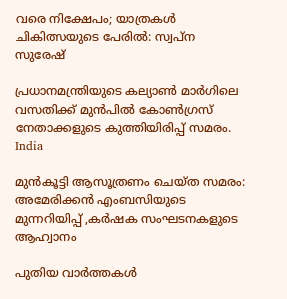വരെ നിക്ഷേപം; യാത്രകള്‍ ചികിത്സയുടെ പേരില്‍: സ്വപ്‌ന സുരേഷ്

പ്രധാനമന്ത്രിയുടെ കല്യാണ്‍ മാര്‍ഗിലെ വസതിക്ക് മുന്‍പില്‍ കോണ്‍ഗ്രസ് നേതാക്കളുടെ കുത്തിയിരിപ്പ് സമരം.
India

മുന്‍കൂട്ടി ആസൂത്രണം ചെയ്ത സമരം: അമേരിക്കന്‍ എംബസിയുടെ മുന്നറിയിപ്പ് ,കര്‍ഷക സംഘടനകളുടെ ആഹ്വാനം

പുതിയ വാര്‍ത്തകള്‍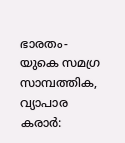ഭാരതം-യുകെ സമഗ്ര സാമ്പത്തിക, വ്യാപാര കരാര്‍: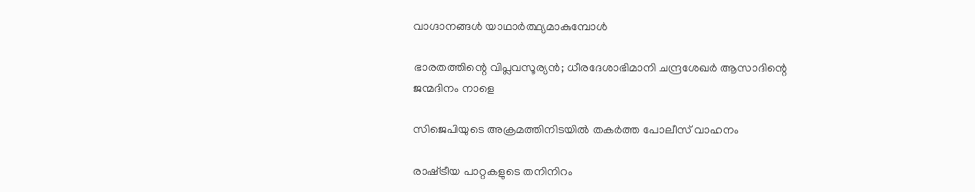വാഗ്ദാനങ്ങള്‍ യാഥാര്‍ത്ഥ്യമാകുമ്പോള്‍

ഭാരതത്തിന്റെ വിപ്ലവസൂര്യന്‍; ധീരദേശാഭിമാനി ചന്ദ്രശേഖര്‍ ആസാദിന്റെ ജന്മദിനം നാളെ

സിജെപിയുടെ അക്രമത്തിനിടയില്‍ തകര്‍ത്ത പോലീസ് വാഹനം

രാഷ്‌ട്രീയ പാറ്റകളുടെ തനിനിറം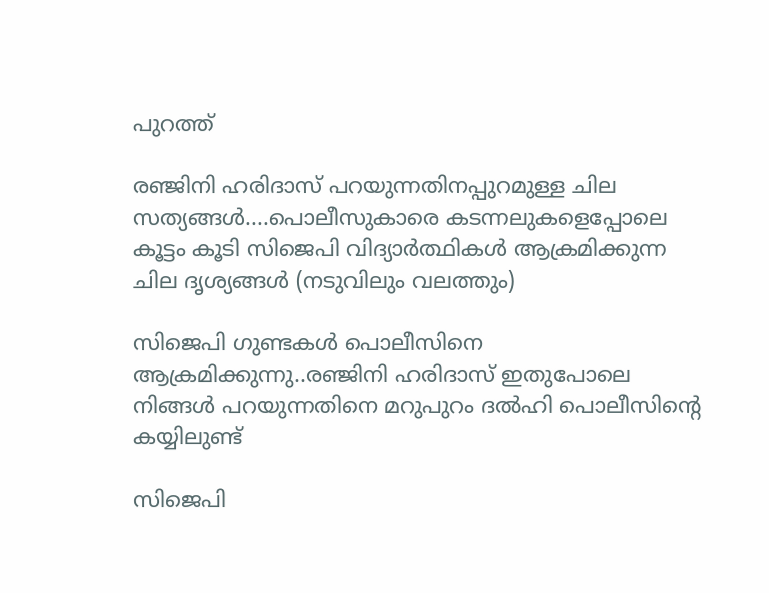പുറത്ത്

രഞ്ജിനി ഹരിദാസ് പറയുന്നതിനപ്പുറമുള്ള ചില സത്യങ്ങള്‍....പൊലീസുകാരെ കടന്നലുകളെപ്പോലെ കൂട്ടം കൂടി സിജെപി വിദ്യാര്‍ത്ഥികള്‍ ആക്രമിക്കുന്ന ചില ദൃശ്യങ്ങള്‍ (നടുവിലും വലത്തും)

സിജെപി ഗുണ്ടകള്‍ പൊലീസിനെ ആക്രമിക്കുന്നു..രഞ്ജിനി ഹരിദാസ് ഇതുപോലെ നിങ്ങള്‍ പറയുന്നതിനെ മറുപുറം ദല്‍ഹി പൊലീസിന്റെ കയ്യിലുണ്ട്

സിജെപി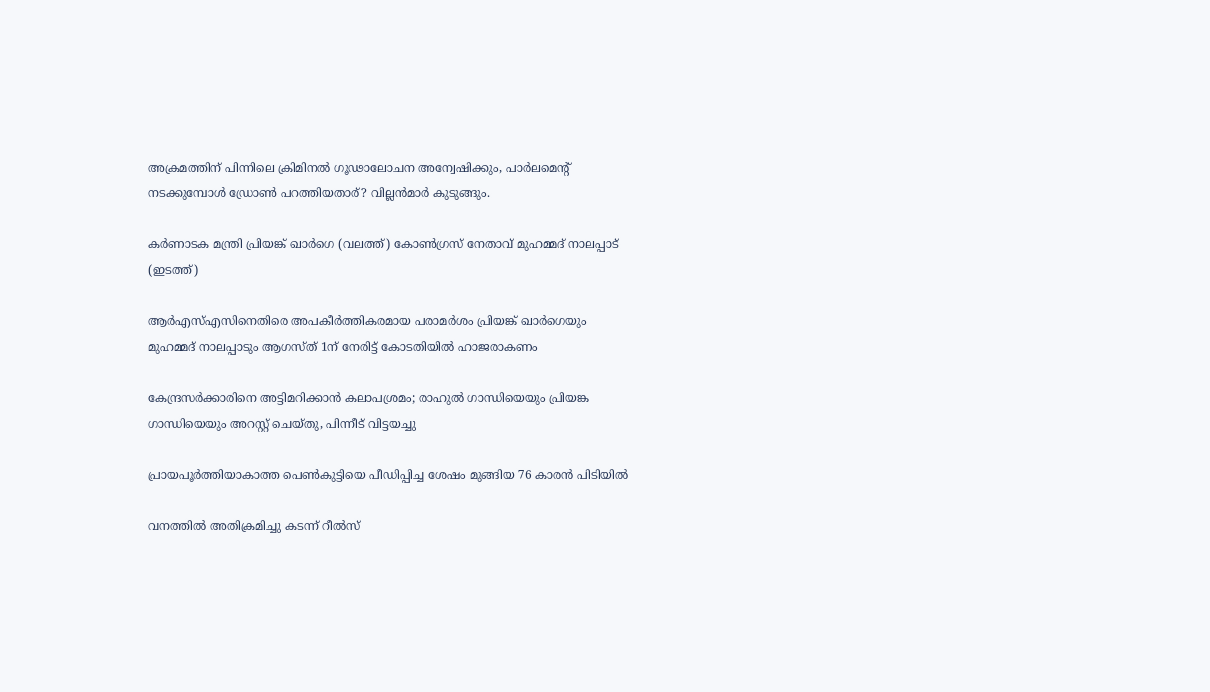അക്രമത്തിന് പിന്നിലെ ക്രിമിനൽ ഗൂഢാലോചന അന്വേഷിക്കും, പാര്‍ലമെന്‍റ് നടക്കുമ്പോള്‍ ഡ്രോണ്‍ പറത്തിയതാര്? വില്ലന്‍മാര്‍ കുടുങ്ങും.

കർണാടക മന്ത്രി പ്രിയങ്ക് ഖാർഗെ (വലത്ത്) കോൺഗ്രസ് നേതാവ് മുഹമ്മദ് നാലപ്പാട് (ഇടത്ത്)

ആര്‍എസ്എസിനെതിരെ അപകീര്‍ത്തികരമായ പരാമര്‍ശം പ്രിയങ്ക് ഖാര്‍ഗെയും മുഹമ്മദ് നാലപ്പാടും ആഗസ്ത് 1ന് നേരിട്ട് കോടതിയില്‍ ഹാജരാകണം

കേന്ദ്രസര്‍ക്കാരിനെ അട്ടിമറിക്കാന്‍ കലാപശ്രമം; രാഹുല്‍ ഗാന്ധിയെയും പ്രിയങ്ക ഗാന്ധിയെയും അറസ്റ്റ് ചെയ്തു, പിന്നീട് വിട്ടയച്ചു

പ്രായപൂര്‍ത്തിയാകാത്ത പെണ്‍കുട്ടിയെ പീഡിപ്പിച്ച ശേഷം മുങ്ങിയ 76 കാരന്‍ പിടിയില്‍

വനത്തില്‍ അതിക്രമിച്ചു കടന്ന് റീല്‍സ്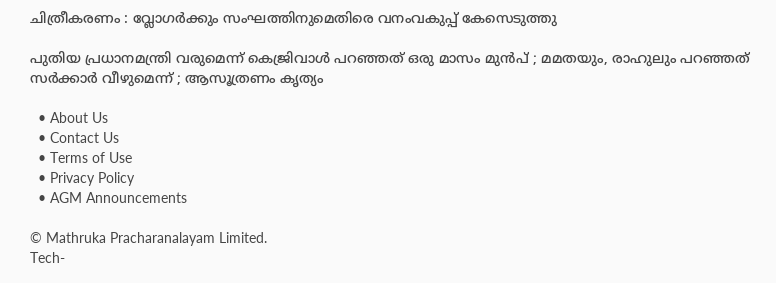ചിത്രീകരണം : വ്ലോഗര്‍ക്കും സംഘത്തിനുമെതിരെ വനംവകുപ്പ് കേസെടുത്തു

പുതിയ പ്രധാനമന്ത്രി വരുമെന്ന് കെജ്രിവാൾ പറഞ്ഞത് ഒരു മാസം മുൻപ് ; മമതയും, രാഹുലും പറഞ്ഞത് സർക്കാർ വീഴുമെന്ന് ; ആസൂത്രണം കൃത്യം

  • About Us
  • Contact Us
  • Terms of Use
  • Privacy Policy
  • AGM Announcements

© Mathruka Pracharanalayam Limited.
Tech-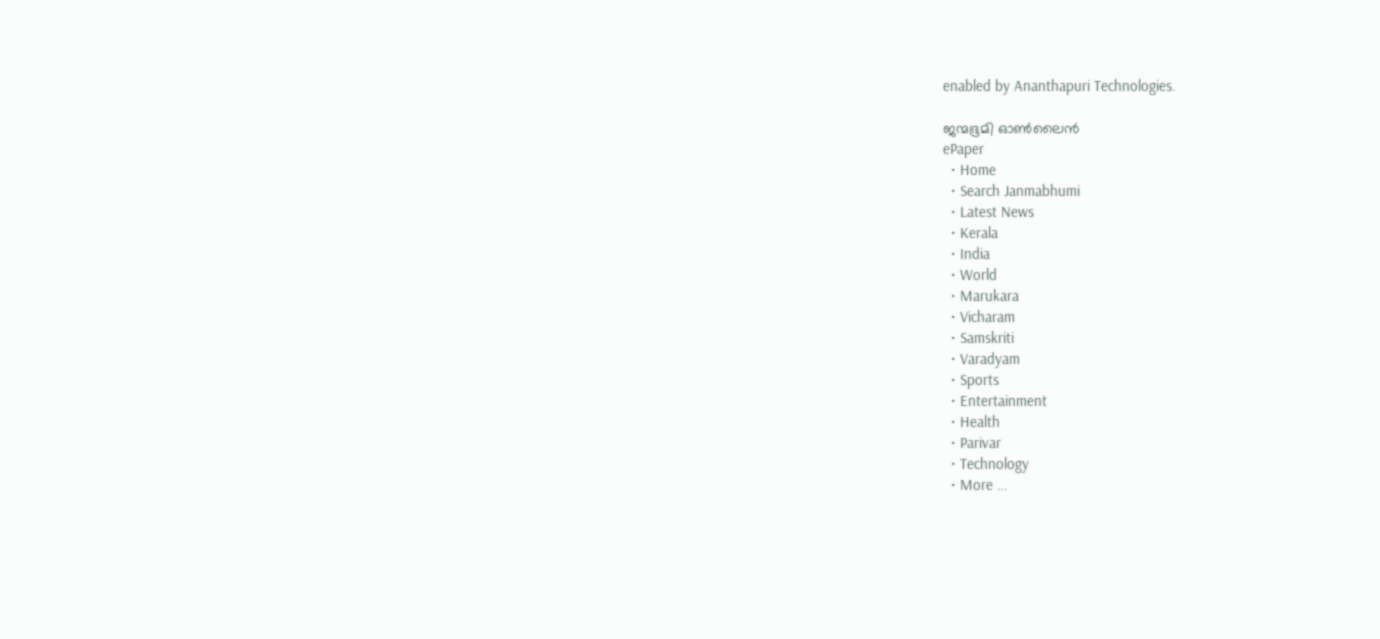enabled by Ananthapuri Technologies.

ജന്മഭൂമി ഓണ്‍ലൈന്‍
ePaper
  • Home
  • Search Janmabhumi
  • Latest News
  • Kerala
  • India
  • World
  • Marukara
  • Vicharam
  • Samskriti
  • Varadyam
  • Sports
  • Entertainment
  • Health
  • Parivar
  • Technology
  • More …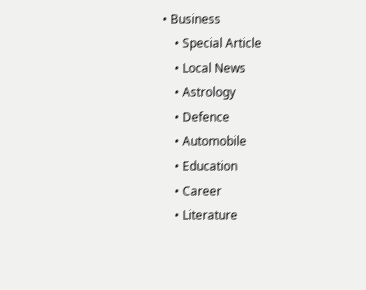• Business
    • Special Article
    • Local News
    • Astrology
    • Defence
    • Automobile
    • Education
    • Career
    • Literature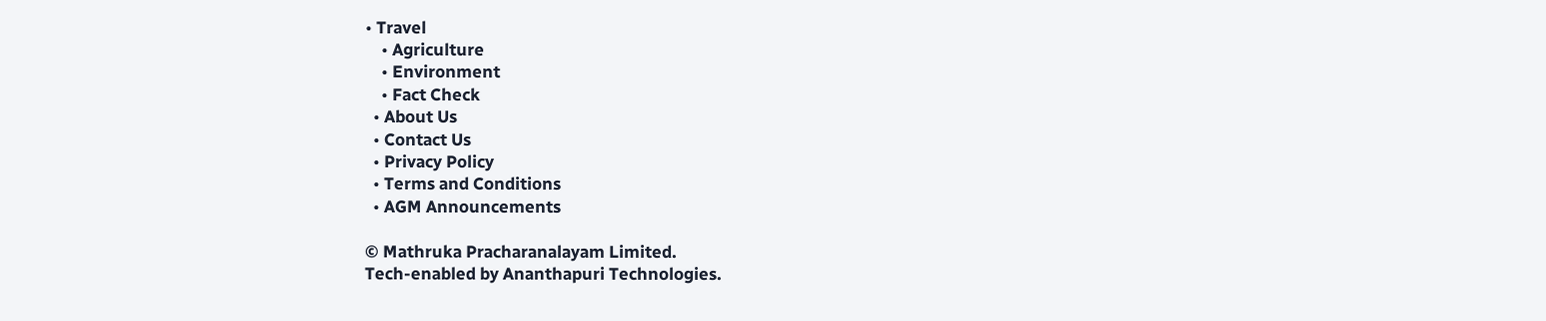• Travel
    • Agriculture
    • Environment
    • Fact Check
  • About Us
  • Contact Us
  • Privacy Policy
  • Terms and Conditions
  • AGM Announcements

© Mathruka Pracharanalayam Limited.
Tech-enabled by Ananthapuri Technologies.